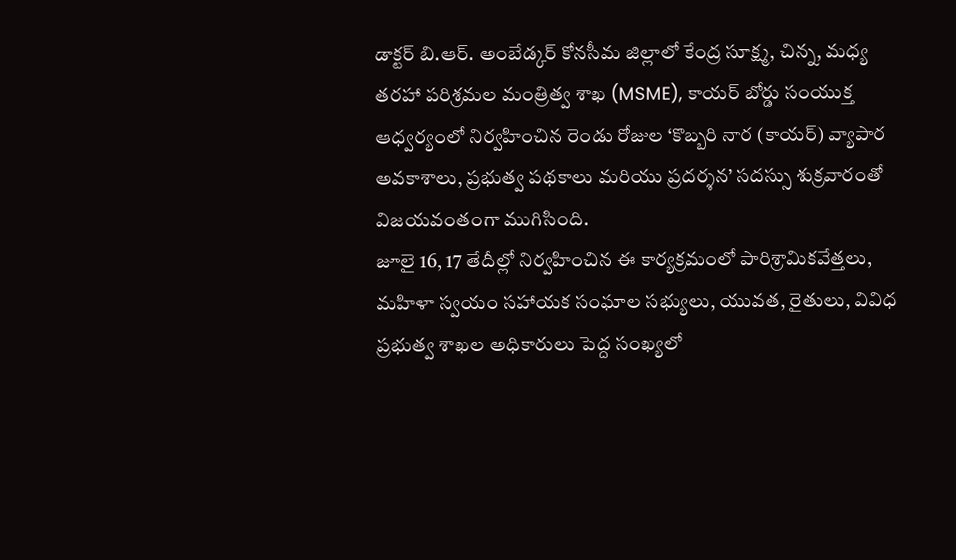డాక్టర్ బి.ఆర్. అంబేడ్కర్ కోనసీమ జిల్లాలో కేంద్ర సూక్ష్మ, చిన్న, మధ్య తరహా పరిశ్రమల మంత్రిత్వ శాఖ (MSME), కాయర్ బోర్డు సంయుక్త ఆధ్వర్యంలో నిర్వహించిన రెండు రోజుల ‘కొబ్బరి నార (కాయర్) వ్యాపార అవకాశాలు, ప్రభుత్వ పథకాలు మరియు ప్రదర్శన’ సదస్సు శుక్రవారంతో విజయవంతంగా ముగిసింది.
జూలై 16, 17 తేదీల్లో నిర్వహించిన ఈ కార్యక్రమంలో పారిశ్రామికవేత్తలు, మహిళా స్వయం సహాయక సంఘాల సభ్యులు, యువత, రైతులు, వివిధ ప్రభుత్వ శాఖల అధికారులు పెద్ద సంఖ్యలో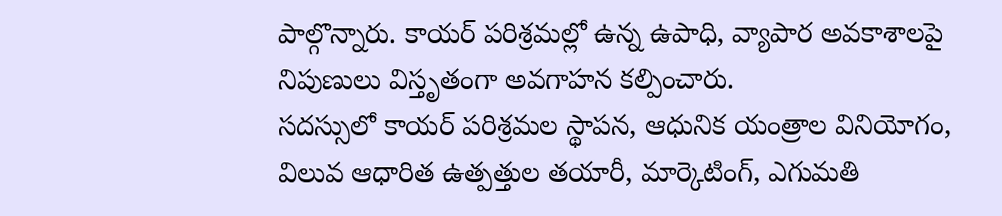పాల్గొన్నారు. కాయర్ పరిశ్రమల్లో ఉన్న ఉపాధి, వ్యాపార అవకాశాలపై నిపుణులు విస్తృతంగా అవగాహన కల్పించారు.
సదస్సులో కాయర్ పరిశ్రమల స్థాపన, ఆధునిక యంత్రాల వినియోగం, విలువ ఆధారిత ఉత్పత్తుల తయారీ, మార్కెటింగ్, ఎగుమతి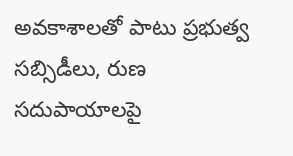అవకాశాలతో పాటు ప్రభుత్వ సబ్సిడీలు, రుణ సదుపాయాలపై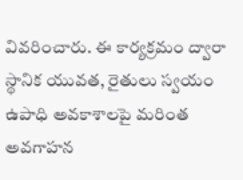వివరించారు. ఈ కార్యక్రమం ద్వారా స్థానిక యువత, రైతులు స్వయం ఉపాధి అవకాశాలపై మరింత అవగాహన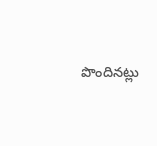పొందినట్లు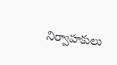నిర్వాహకులు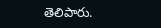తెలిపారు.